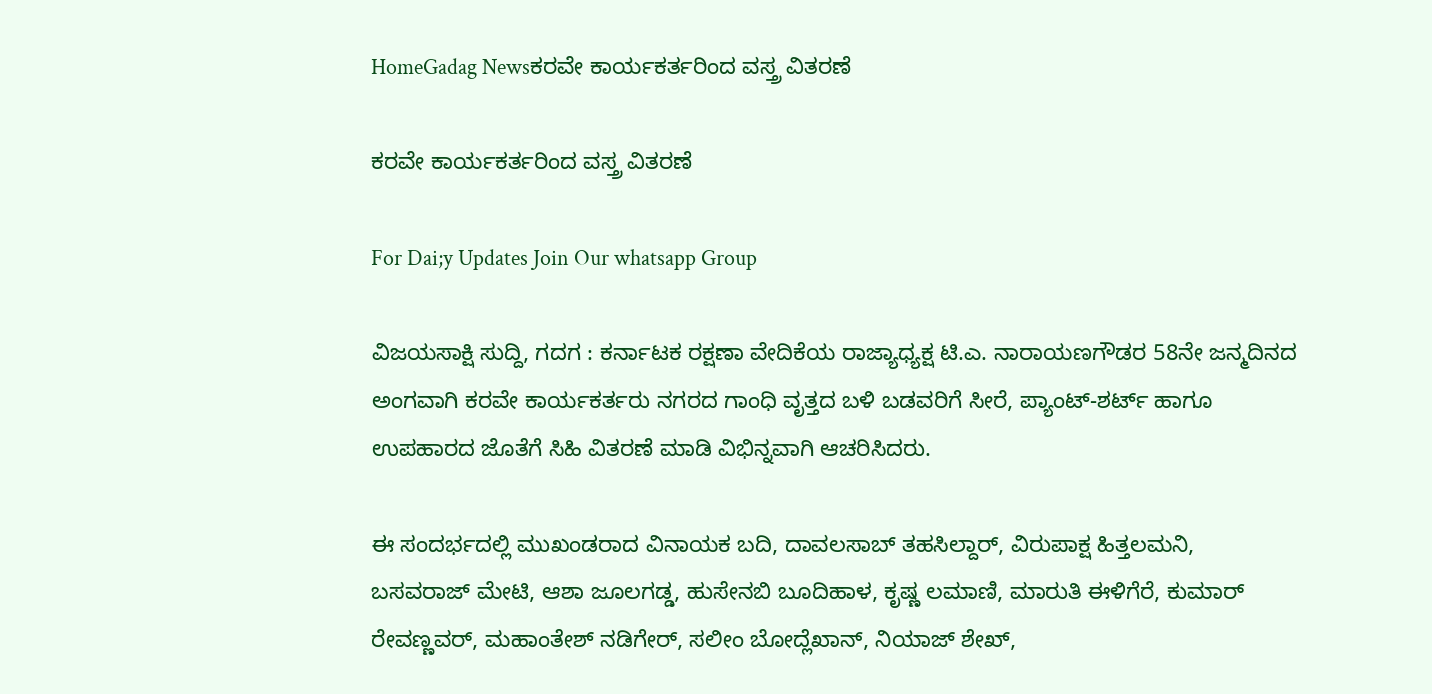HomeGadag Newsಕರವೇ ಕಾರ್ಯಕರ್ತರಿಂದ ವಸ್ತ್ರ ವಿತರಣೆ

ಕರವೇ ಕಾರ್ಯಕರ್ತರಿಂದ ವಸ್ತ್ರ ವಿತರಣೆ

For Dai;y Updates Join Our whatsapp Group

ವಿಜಯಸಾಕ್ಷಿ ಸುದ್ದಿ, ಗದಗ : ಕರ್ನಾಟಕ ರಕ್ಷಣಾ ವೇದಿಕೆಯ ರಾಜ್ಯಾಧ್ಯಕ್ಷ ಟಿ.ಎ. ನಾರಾಯಣಗೌಡರ 58ನೇ ಜನ್ಮದಿನದ ಅಂಗವಾಗಿ ಕರವೇ ಕಾರ್ಯಕರ್ತರು ನಗರದ ಗಾಂಧಿ ವೃತ್ತದ ಬಳಿ ಬಡವರಿಗೆ ಸೀರೆ, ಪ್ಯಾಂಟ್-ಶರ್ಟ್ ಹಾಗೂ ಉಪಹಾರದ ಜೊತೆಗೆ ಸಿಹಿ ವಿತರಣೆ ಮಾಡಿ ವಿಭಿನ್ನವಾಗಿ ಆಚರಿಸಿದರು.

ಈ ಸಂದರ್ಭದಲ್ಲಿ ಮುಖಂಡರಾದ ವಿನಾಯಕ ಬದಿ, ದಾವಲಸಾಬ್ ತಹಸಿಲ್ದಾರ್, ವಿರುಪಾಕ್ಷ ಹಿತ್ತಲಮನಿ, ಬಸವರಾಜ್ ಮೇಟಿ, ಆಶಾ ಜೂಲಗಡ್ಡ, ಹುಸೇನಬಿ ಬೂದಿಹಾಳ, ಕೃಷ್ಣ ಲಮಾಣಿ, ಮಾರುತಿ ಈಳಿಗೆರೆ, ಕುಮಾರ್ ರೇವಣ್ಣವರ್, ಮಹಾಂತೇಶ್ ನಡಿಗೇರ್, ಸಲೀಂ ಬೋದ್ಲೆಖಾನ್, ನಿಯಾಜ್ ಶೇಖ್,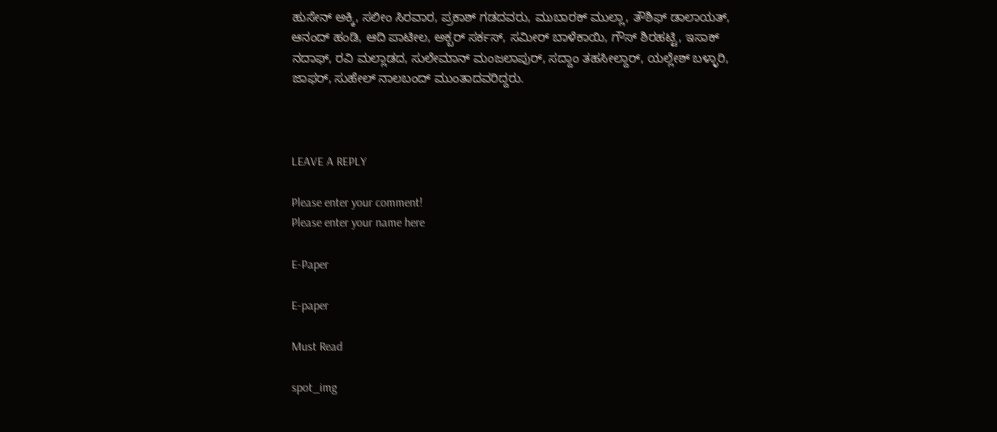ಹುಸೇನ್ ಅಕ್ಕಿ, ಸಲೀಂ ಸಿರವಾರ, ಪ್ರಕಾಶ್ ಗಡದವರು, ಮುಬಾರಕ್ ಮುಲ್ಲಾ, ತೌಶಿಫ್ ಡಾಲಾಯತ್, ಆನಂದ್ ಹಂಡಿ, ಆದಿ ಪಾಟೀಲ, ಅಕ್ಬರ್ ಸರ್ಕಸ್, ಸಮೀರ್ ಬಾಳೆಕಾಯಿ, ಗೌಸ್ ಶಿರಹಟ್ಟಿ, ಇಸಾಕ್ ನದಾಫ್, ರವಿ ಮಲ್ಲಾಡದ, ಸುಲೇಮಾನ್ ಮಂಜಲಾಪುರ್, ಸದ್ದಾಂ ತಹಸೀಲ್ದಾರ್, ಯಲ್ಲೇಶ್ ಬಳ್ಳಾರಿ, ಜಾಫರ್, ಸುಹೇಲ್ ನಾಲಬಂದ್ ಮುಂತಾದವರಿದ್ದರು.



LEAVE A REPLY

Please enter your comment!
Please enter your name here

E-Paper

E-paper

Must Read

spot_img